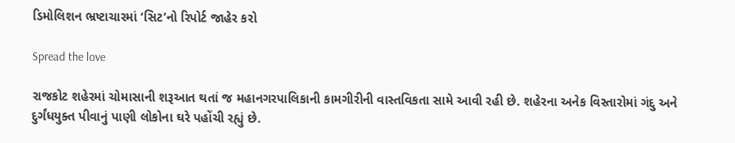ડિમોલિશન ભ્રષ્ટાચારમાં ‘સિટ’નો રિપોર્ટ જાહેર કરો

Spread the love

રાજકોટ શહેરમાં ચોમાસાની શરૂઆત થતાં જ મહાનગરપાલિકાની કામગીરીની વાસ્તવિકતા સામે આવી રહી છે. શહેરના અનેક વિસ્તારોમાં ગંદુ અને દુર્ગંધયુક્ત પીવાનું પાણી લોકોના ઘરે પહોંચી રહ્યું છે.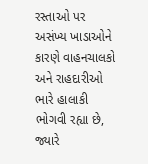રસ્તાઓ પર અસંખ્ય ખાડાઓને કારણે વાહનચાલકો અને રાહદારીઓ ભારે હાલાકી ભોગવી રહ્યા છે, જ્યારે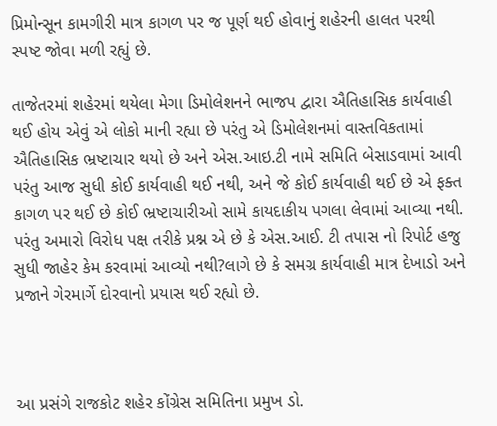પ્રિમોન્સૂન કામગીરી માત્ર કાગળ પર જ પૂર્ણ થઈ હોવાનું શહેરની હાલત પરથી સ્પષ્ટ જોવા મળી રહ્યું છે.

તાજેતરમાં શહેરમાં થયેલા મેગા ડિમોલેશનને ભાજપ દ્વારા ઐતિહાસિક કાર્યવાહી થઈ હોય એવું એ લોકો માની રહ્યા છે પરંતુ એ ડિમોલેશનમાં વાસ્તવિકતામાં ઐતિહાસિક ભ્રષ્ટાચાર થયો છે અને એસ.આઇ.ટી નામે સમિતિ બેસાડવામાં આવી પરંતુ આજ સુધી કોઈ કાર્યવાહી થઈ નથી, અને જે કોઈ કાર્યવાહી થઈ છે એ ફક્ત કાગળ પર થઈ છે કોઈ ભ્રષ્ટાચારીઓ સામે કાયદાકીય પગલા લેવામાં આવ્યા નથી. પરંતુ અમારો વિરોધ પક્ષ તરીકે પ્રશ્ન એ છે કે એસ.આઈ. ટી તપાસ નો રિપોર્ટ હજુ સુધી જાહેર કેમ કરવામાં આવ્યો નથી?લાગે છે કે સમગ્ર કાર્યવાહી માત્ર દેખાડો અને પ્રજાને ગેરમાર્ગે દોરવાનો પ્રયાસ થઈ રહ્યો છે.



આ પ્રસંગે રાજકોટ શહેર કોંગ્રેસ સમિતિના પ્રમુખ ડો.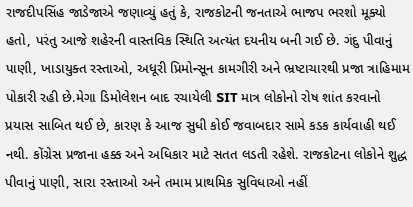રાજદીપસિંહ જાડેજાએ જણાવ્યું હતું કે, રાજકોટની જનતાએ ભાજપ ભરશો મૂક્યો હતો, પરંતુ આજે શહેરની વાસ્તવિક સ્થિતિ અત્યંત દયનીય બની ગઈ છે. ગંદુ પીવાનું પાણી, ખાડાયુક્ત રસ્તાઓ, અધૂરી પ્રિમોન્સૂન કામગીરી અને ભ્રષ્ટાચારથી પ્રજા ત્રાહિમામ પોકારી રહી છે.મેગા ડિમોલેશન બાદ રચાયેલી SIT માત્ર લોકોનો રોષ શાંત કરવાનો પ્રયાસ સાબિત થઈ છે, કારણ કે આજ સુધી કોઈ જવાબદાર સામે કડક કાર્યવાહી થઈ નથી. કોંગ્રેસ પ્રજાના હક્ક અને અધિકાર માટે સતત લડતી રહેશે. રાજકોટના લોકોને શુદ્ધ પીવાનું પાણી, સારા રસ્તાઓ અને તમામ પ્રાથમિક સુવિધાઓ નહીં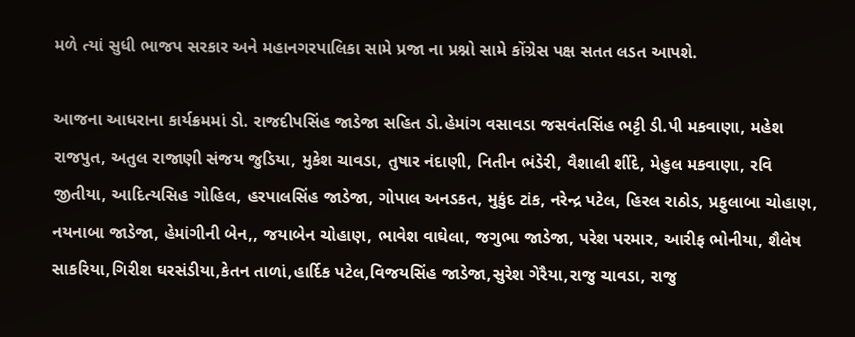મળે ત્યાં સુધી ભાજપ સરકાર અને મહાનગરપાલિકા સામે પ્રજા ના પ્રશ્નો સામે કોંગ્રેસ પક્ષ સતત લડત આપશે.

આજના આધરાના કાર્યક્રમમાં ડો. રાજદીપસિંહ જાડેજા સહિત ડો.હેમાંગ વસાવડા જસવંતસિંહ ભટ્ટી ડી.પી મકવાણા, મહેશ રાજપુત, અતુલ રાજાણી સંજય જુડિયા, મુકેશ ચાવડા, તુષાર નંદાણી, નિતીન ભંડેરી, વૈશાલી શીંદે, મેહુલ મકવાણા, રવિ જીતીયા, આદિત્યસિહ ગોહિલ, હરપાલસિંહ જાડેજા, ગોપાલ અનડકત, મુકુંદ ટાંક, નરેન્દ્ર પટેલ, હિરલ રાઠોડ, પ્રફુલાબા ચોહાણ, નયનાબા જાડેજા, હેમાંગીની બેન,, જયાબેન ચોહાણ, ભાવેશ વાઘેલા, જગુભા જાડેજા, પરેશ પરમાર, આરીફ ભોનીયા, શૈલેષ સાકરિયા,ગિરીશ ઘરસંડીયા,કેતન તાળાં,હાર્દિક પટેલ,વિજયસિંહ જાડેજા,સુરેશ ગેરૈયા,રાજુ ચાવડા, રાજુ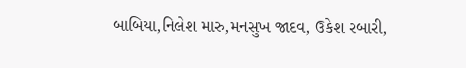બાબિયા,નિલેશ મારુ,મનસુખ જાદવ, ઉકેશ રબારી,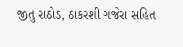જીતુ રાઠોડ, ઠાકરશી ગજેરા સહિત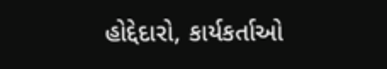હોદ્દેદારો, કાર્યકર્તાઓ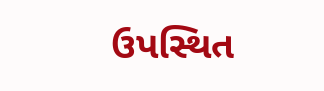ઉપસ્થિત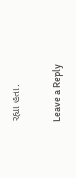રહ્યા હતા.

Leave a Reply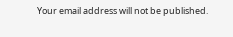Your email address will not be published.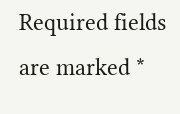Required fields are marked *